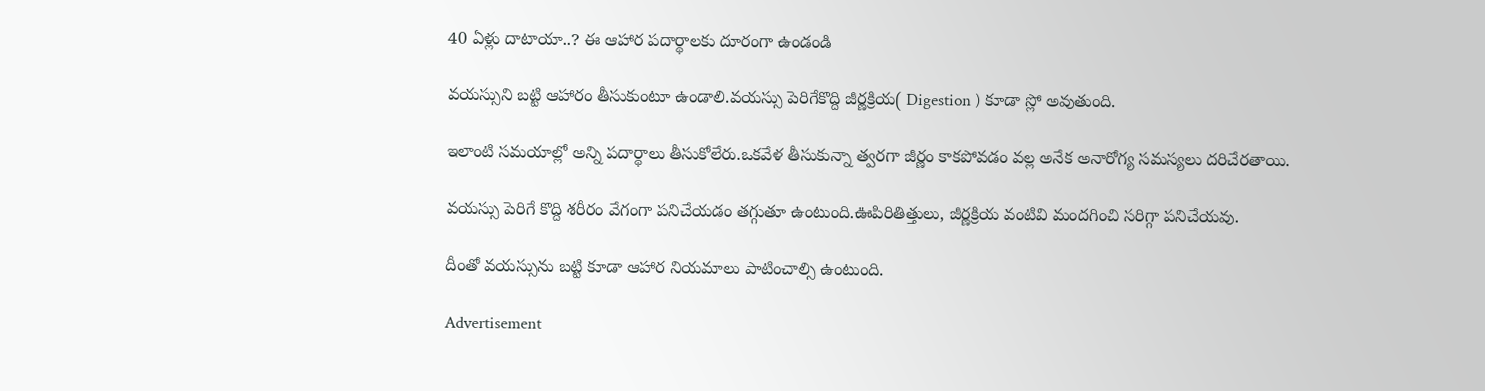40 ఏళ్లు దాటాయా..? ఈ ఆహార పదార్థాలకు దూరంగా ఉండండి

వయస్సుని బట్టి ఆహారం తీసుకుంటూ ఉండాలి.వయస్సు పెరిగేకొద్ది జీర్ణక్రియ( Digestion ) కూడా స్లో అవుతుంది.

ఇలాంటి సమయాల్లో అన్ని పదార్థాలు తీసుకోలేరు.ఒకవేళ తీసుకున్నా త్వరగా జీర్ణం కాకపోవడం వల్ల అనేక అనారోగ్య సమస్యలు దరిచేరతాయి.

వయస్సు పెరిగే కొద్ది శరీరం వేగంగా పనిచేయడం తగ్గుతూ ఉంటుంది.ఊపిరితిత్తులు, జీర్ణక్రియ వంటివి మందగించి సరిగ్గా పనిచేయవు.

దీంతో వయస్సును బట్టి కూడా ఆహార నియమాలు పాటించాల్సి ఉంటుంది.

Advertisement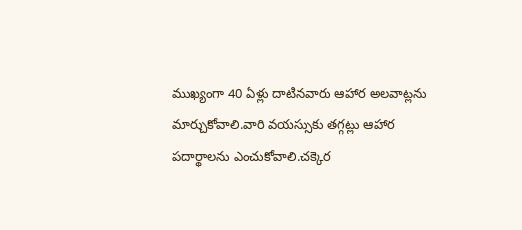ముఖ్యంగా 40 ఏళ్లు దాటినవారు ఆహార అలవాట్లను మార్చుకోవాలి.వారి వయస్సుకు తగ్గట్లు ఆహార పదార్థాలను ఎంచుకోవాలి.చక్కెర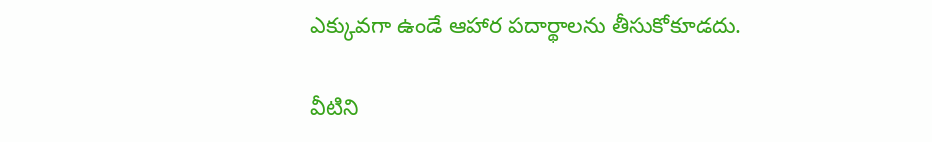ఎక్కువగా ఉండే ఆహార పదార్థాలను తీసుకోకూడదు.

వీటిని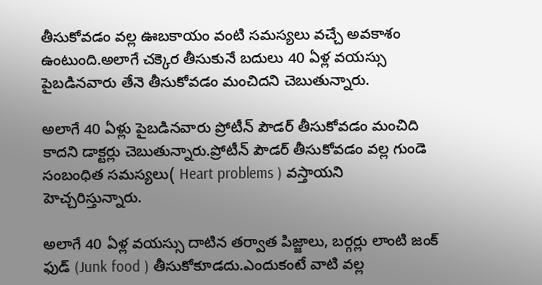తీసుకోవడం వల్ల ఊబకాయం వంటి సమస్యలు వచ్చే అవకాశం ఉంటుంది.అలాగే చక్కెర తీసుకునే బదులు 40 ఏళ్ల వయస్సు పైబడినవారు తేనె తీసుకోవడం మంచిదని చెబుతున్నారు.

అలాగే 40 ఏళ్లు పైబడినవారు ప్రోటీన్ పౌడర్ తీసుకోవడం మంచిది కాదని డాక్టర్లు చెబుతున్నారు.ప్రోటీన్ పౌడర్ తీసుకోవడం వల్ల గుండె సంబంధిత సమస్యలు( Heart problems ) వస్తాయని హెచ్చరిస్తున్నారు.

అలాగే 40 ఏళ్ల వయస్సు దాటిన తర్వాత పిజ్జాలు, బర్గర్లు లాంటి జంక్ ఫుడ్ (Junk food ) తీసుకోకూడదు.ఎందుకంటే వాటి వల్ల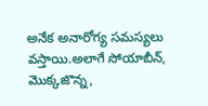అనేక అనారోగ్య సమస్యలు వస్తాయి.అలాగే సోయాబీన్, మొక్కజొన్న,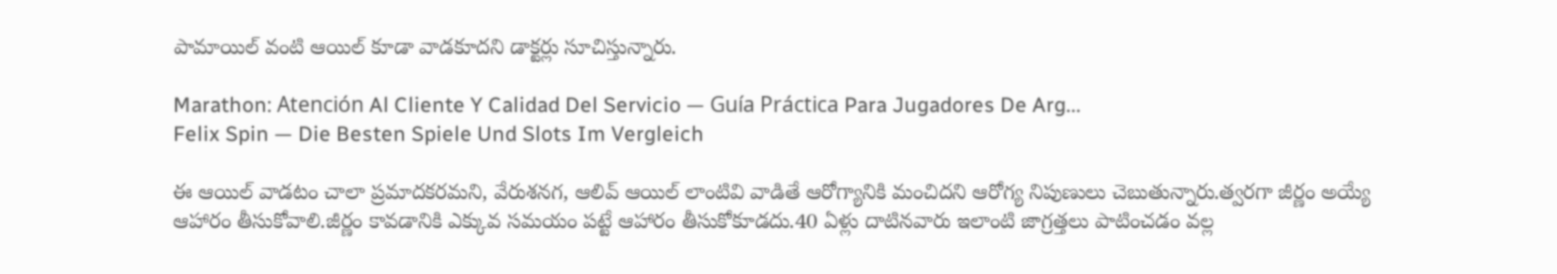పామాయిల్ వంటి ఆయిల్ కూడా వాడకూదని డాక్టర్లు సూచిస్తున్నారు.

Marathon: Atención Al Cliente Y Calidad Del Servicio — Guía Práctica Para Jugadores De Arg...
Felix Spin — Die Besten Spiele Und Slots Im Vergleich

ఈ ఆయిల్ వాడటం చాలా ప్రమాదకరమని, వేరుశనగ, ఆలివ్ ఆయిల్ లాంటివి వాడితే ఆరోగ్యానికి మంచిదని ఆరోగ్య నిపుణులు చెబుతున్నారు.త్వరగా జీర్ణం అయ్యే ఆహారం తీసుకోవాలి.జీర్ణం కావడానికి ఎక్కువ సమయం పట్టే ఆహారం తీసుకోకూడదు.40 ఏళ్లు దాటినవారు ఇలాంటి జాగ్రత్తలు పాటించడం వల్ల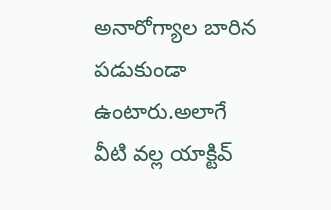అనారోగ్యాల బారిన పడుకుండా ఉంటారు.అలాగే వీటి వల్ల యాక్టివ్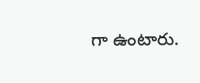గా ఉంటారు.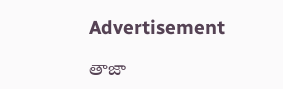Advertisement

తాజా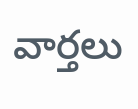వార్తలు